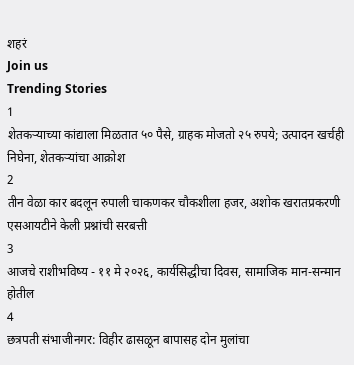शहरं
Join us
Trending Stories
1
शेतकऱ्याच्या कांद्याला मिळतात ५० पैसे, ग्राहक मोजतो २५ रुपये; उत्पादन खर्चही निघेना, शेतकऱ्यांचा आक्रोश
2
तीन वेळा कार बदलून रुपाली चाकणकर चौकशीला हजर, अशोक खरातप्रकरणी एसआयटीने केली प्रश्नांची सरबत्ती
3
आजचे राशीभविष्य - ११ मे २०२६, कार्यसिद्धीचा दिवस, सामाजिक मान-सन्मान होतील
4
छत्रपती संभाजीनगर: विहीर ढासळून बापासह दोन मुलांचा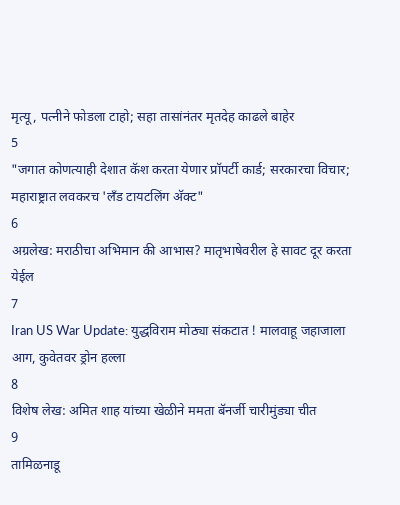मृत्यू, पत्नीने फोडला टाहो; सहा तासांनंतर मृतदेह काढले बाहेर
5
"जगात कोणत्याही देशात कॅश करता येणार प्रॉपर्टी कार्ड; सरकारचा विचार; महाराष्ट्रात लवकरच 'लँड टायटलिंग अ‍ॅक्ट"
6
अग्रलेख: मराठीचा अभिमान की आभास? मातृभाषेवरील हे सावट दूर करता येईल
7
Iran US War Update: युद्धविराम मोठ्या संकटात ! मालवाहू जहाजाला आग, कुवेतवर ड्रोन हल्ला
8
विशेष लेख: अमित शाह यांच्या खेळीने ममता बॅनर्जी चारीमुंड्या चीत
9
तामिळनाडू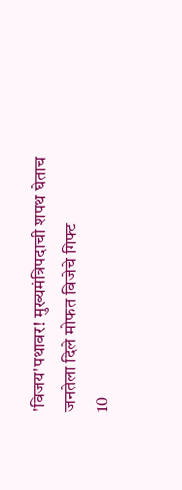'विजय'पथावर! मुख्यमंत्रिपदाची शपथ घेताच जनतेला दिले मोफत विजेचे गिफ्ट
10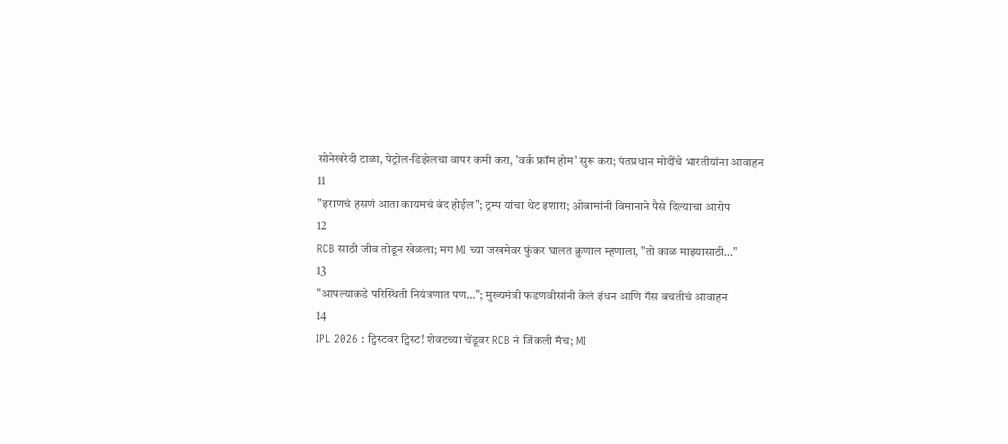सोनेखरेदी टाळा, पेट्रोल-डिझेलचा वापर कमी करा, 'वर्क फ्रॉम होम' सुरू करा; पंतप्रधान मोदींचे भारतीयांना आवाहन
11
"इराणचं हसणं आता कायमचं बंद होईल"; ट्रम्प यांचा थेट इशारा; ओबामांनी विमानाने पैसे दिल्याचा आरोप
12
RCB साठी जीव तोडून खेळला; मग MI च्या जखमेवर फुंकर घालत क्रुणाल म्हणाला, "तो काळ माझ्यासाठी…"
13
"आपल्याकडे परिस्थिती नियंत्रणात पण..."; मुख्यमंत्री फडणवीसांनी केलं इंधन आणि गॅस बचतीचं आवाहन
14
IPL 2026 : ट्विस्टवर ट्विस्ट! शेवटच्या चेंडूवर RCB नं जिंकली मॅच; MI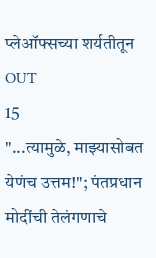प्लेऑफ्सच्या शर्यतीतून OUT
15
"...त्यामुळे, माझ्यासोबत येणंच उत्तम!"; पंतप्रधान मोदींची तेलंगणाचे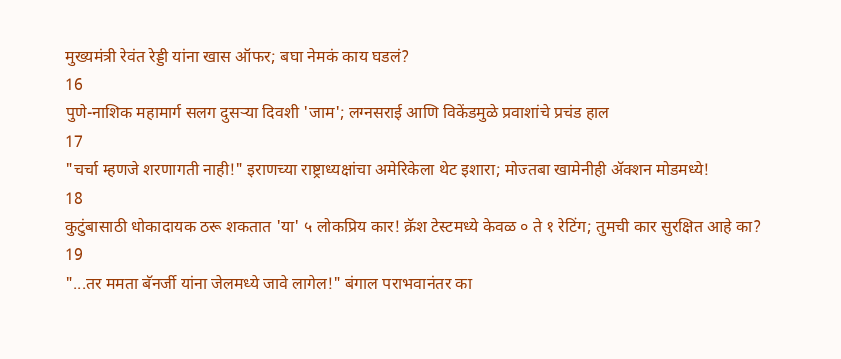मुख्यमंत्री रेवंत रेड्डी यांना खास ऑफर; बघा नेमकं काय घडलं?
16
पुणे-नाशिक महामार्ग सलग दुसऱ्या दिवशी 'जाम'; लग्नसराई आणि विकेंडमुळे प्रवाशांचे प्रचंड हाल
17
"चर्चा म्हणजे शरणागती नाही!" इराणच्या राष्ट्राध्यक्षांचा अमेरिकेला थेट इशारा; मोज्तबा खामेनीही अ‍ॅक्शन मोडमध्ये!
18
कुटुंबासाठी धोकादायक ठरू शकतात 'या' ५ लोकप्रिय कार! क्रॅश टेस्टमध्ये केवळ ० ते १ रेटिंग; तुमची कार सुरक्षित आहे का?
19
"...तर ममता बॅनर्जी यांना जेलमध्ये जावे लागेल!" बंगाल पराभवानंतर का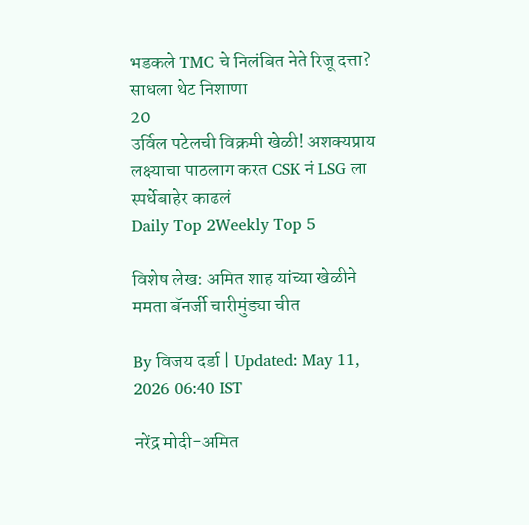भडकले TMC चे निलंबित नेते रिजू दत्ता? साधला थेट निशाणा
20
उर्विल पटेलची विक्रमी खेळी! अशक्यप्राय लक्ष्याचा पाठलाग करत CSK नं LSG ला स्पर्धेबाहेर काढलं
Daily Top 2Weekly Top 5

विशेष लेख: अमित शाह यांच्या खेळीने ममता बॅनर्जी चारीमुंड्या चीत

By विजय दर्डा | Updated: May 11, 2026 06:40 IST

नरेंद्र मोदी-अमित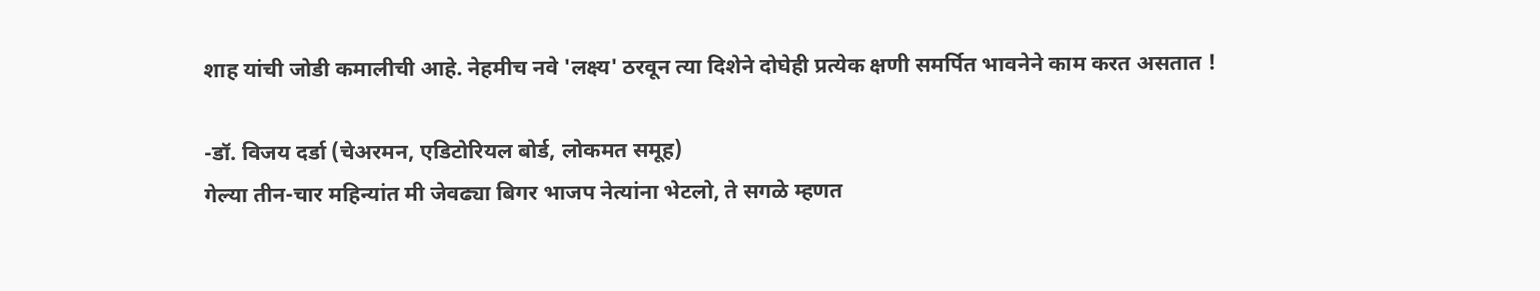शाह यांची जोडी कमालीची आहे. नेहमीच नवे 'लक्ष्य' ठरवून त्या दिशेने दोघेही प्रत्येक क्षणी समर्पित भावनेने काम करत असतात !

-डॉ. विजय दर्डा (चेअरमन, एडिटोरियल बोर्ड, लोकमत समूह)
गेल्या तीन-चार महिन्यांत मी जेवढ्या बिगर भाजप नेत्यांना भेटलो, ते सगळे म्हणत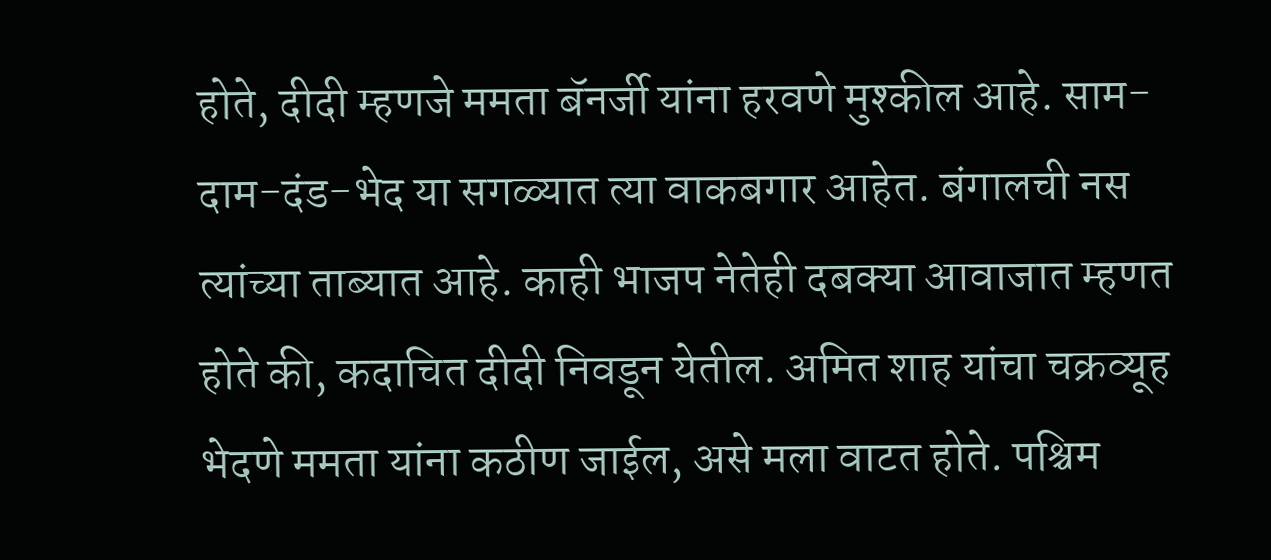होते, दीदी म्हणजे ममता बॅनर्जी यांना हरवणे मुश्कील आहे. साम-दाम-दंड-भेद या सगळ्यात त्या वाकबगार आहेत. बंगालची नस त्यांच्या ताब्यात आहे. काही भाजप नेतेही दबक्या आवाजात म्हणत होते की, कदाचित दीदी निवडून येतील. अमित शाह यांचा चक्रव्यूह भेदणे ममता यांना कठीण जाईल, असे मला वाटत होते. पश्चिम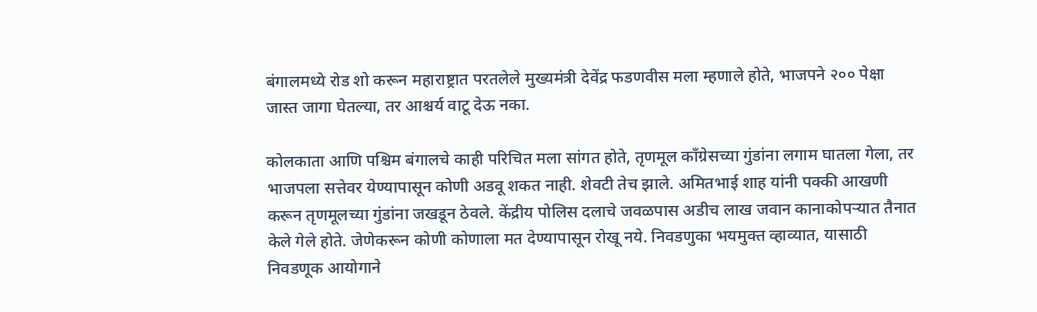बंगालमध्ये रोड शो करून महाराष्ट्रात परतलेले मुख्यमंत्री देवेंद्र फडणवीस मला म्हणाले होते, भाजपने २०० पेक्षा जास्त जागा घेतल्या, तर आश्चर्य वाटू देऊ नका.

कोलकाता आणि पश्चिम बंगालचे काही परिचित मला सांगत होते, तृणमूल काँग्रेसच्या गुंडांना लगाम घातला गेला, तर भाजपला सत्तेवर येण्यापासून कोणी अडवू शकत नाही. शेवटी तेच झाले. अमितभाई शाह यांनी पक्की आखणी करून तृणमूलच्या गुंडांना जखडून ठेवले. केंद्रीय पोलिस दलाचे जवळपास अडीच लाख जवान कानाकोपऱ्यात तैनात केले गेले होते. जेणेकरून कोणी कोणाला मत देण्यापासून रोखू नये. निवडणुका भयमुक्त व्हाव्यात, यासाठी निवडणूक आयोगाने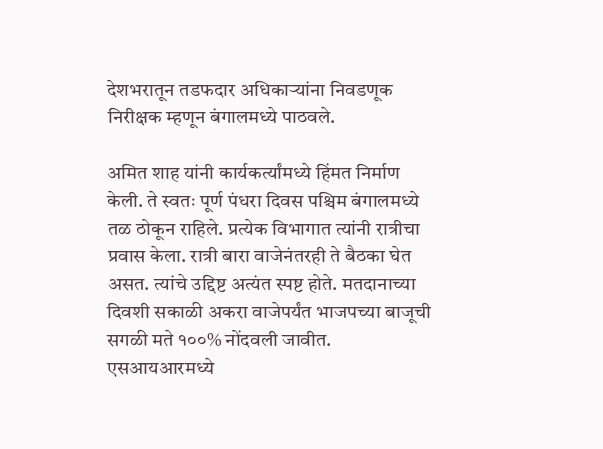देशभरातून तडफदार अधिकाऱ्यांना निवडणूक निरीक्षक म्हणून बंगालमध्ये पाठवले.

अमित शाह यांनी कार्यकर्त्यांमध्ये हिंमत निर्माण केली. ते स्वतः पूर्ण पंधरा दिवस पश्चिम बंगालमध्ये तळ ठोकून राहिले. प्रत्येक विभागात त्यांनी रात्रीचा प्रवास केला. रात्री बारा वाजेनंतरही ते बैठका घेत असत. त्यांचे उद्दिष्ट अत्यंत स्पष्ट होते. मतदानाच्या दिवशी सकाळी अकरा वाजेपर्यंत भाजपच्या बाजूची सगळी मते १००% नोंदवली जावीत. एसआयआरमध्ये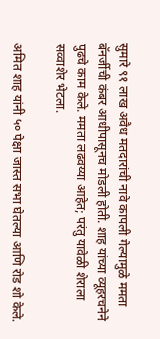सुमारे ९१ लाख अवैध मतदारांची नावे कापली गेल्यामुळे ममता बॅनर्जीची कंबर आधीपासूनच मोडली होती. शाह यांच्या व्यूहरचनेने पुढचे काम केले. ममता लढवय्या आहेत; परंतु यावेळी शेराला सव्वाशेर भेटला.

अमित शाह यांनी ५० पेक्षा जास्त सभा घेतल्या आणि रोड शो केले.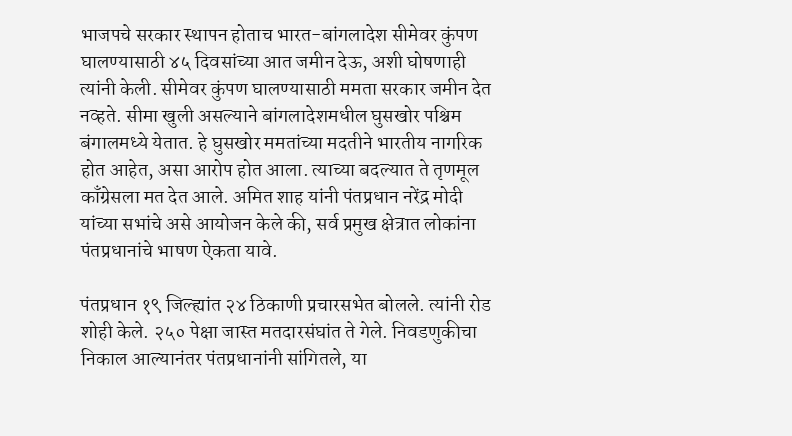भाजपचे सरकार स्थापन होताच भारत-बांगलादेश सीमेवर कुंपण घालण्यासाठी ४५ दिवसांच्या आत जमीन देऊ, अशी घोषणाही त्यांनी केली. सीमेवर कुंपण घालण्यासाठी ममता सरकार जमीन देत नव्हते. सीमा खुली असल्याने बांगलादेशमधील घुसखोर पश्चिम बंगालमध्ये येतात. हे घुसखोर ममतांच्या मदतीने भारतीय नागरिक होत आहेत, असा आरोप होत आला. त्याच्या बदल्यात ते तृणमूल काँग्रेसला मत देत आले. अमित शाह यांनी पंतप्रधान नरेंद्र मोदी यांच्या सभांचे असे आयोजन केले की, सर्व प्रमुख क्षेत्रात लोकांना पंतप्रधानांचे भाषण ऐकता यावे.

पंतप्रधान १९ जिल्ह्यांत २४ ठिकाणी प्रचारसभेत बोलले. त्यांनी रोड शोही केले. २५० पेक्षा जास्त मतदारसंघांत ते गेले. निवडणुकीचा निकाल आल्यानंतर पंतप्रधानांनी सांगितले, या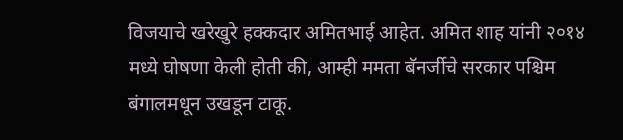विजयाचे खरेखुरे हक्कदार अमितभाई आहेत. अमित शाह यांनी २०१४ मध्ये घोषणा केली होती की, आम्ही ममता बॅनर्जीचे सरकार पश्चिम बंगालमधून उखडून टाकू.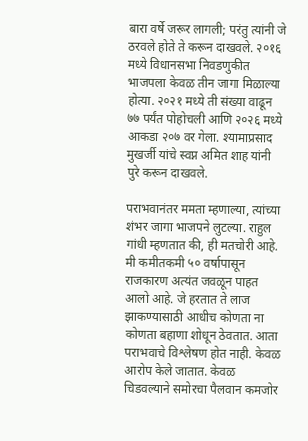बारा वर्षे जरूर लागली; परंतु त्यांनी जे ठरवले होते ते करून दाखवले. २०१६ मध्ये विधानसभा निवडणुकीत भाजपला केवळ तीन जागा मिळाल्या होत्या. २०२१ मध्ये ती संख्या वाढून ७७ पर्यंत पोहोचली आणि २०२६ मध्ये आकडा २०७ वर गेला. श्यामाप्रसाद मुखर्जी यांचे स्वप्न अमित शाह यांनी पुरे करून दाखवले.

पराभवानंतर ममता म्हणाल्या, त्यांच्या शंभर जागा भाजपने लुटल्या. राहुल गांधी म्हणतात की, ही मतचोरी आहे. मी कमीतकमी ५० वर्षापासून राजकारण अत्यंत जवळून पाहत आलो आहे. जे हरतात ते लाज झाकण्यासाठी आधीच कोणता ना कोणता बहाणा शोधून ठेवतात. आता पराभवाचे विश्लेषण होत नाही. केवळ आरोप केले जातात. केवळ चिडवल्याने समोरचा पैलवान कमजोर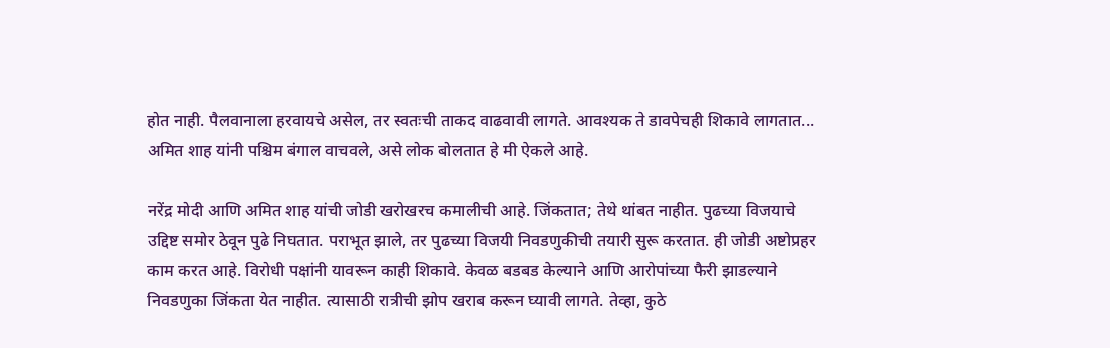होत नाही. पैलवानाला हरवायचे असेल, तर स्वतःची ताकद वाढवावी लागते. आवश्यक ते डावपेचही शिकावे लागतात... अमित शाह यांनी पश्चिम बंगाल वाचवले, असे लोक बोलतात हे मी ऐकले आहे.

नरेंद्र मोदी आणि अमित शाह यांची जोडी खरोखरच कमालीची आहे. जिंकतात; तेथे थांबत नाहीत. पुढच्या विजयाचे उद्दिष्ट समोर ठेवून पुढे निघतात. पराभूत झाले, तर पुढच्या विजयी निवडणुकीची तयारी सुरू करतात. ही जोडी अष्टोप्रहर काम करत आहे. विरोधी पक्षांनी यावरून काही शिकावे. केवळ बडबड केल्याने आणि आरोपांच्या फैरी झाडल्याने निवडणुका जिंकता येत नाहीत. त्यासाठी रात्रीची झोप खराब करून घ्यावी लागते. तेव्हा, कुठे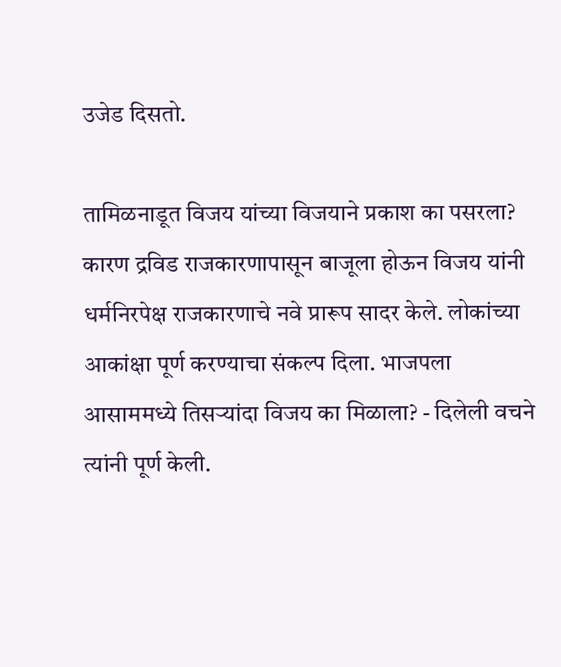उजेड दिसतो.

तामिळनाडूत विजय यांच्या विजयाने प्रकाश का पसरला? कारण द्रविड राजकारणापासून बाजूला होऊन विजय यांनी धर्मनिरपेक्ष राजकारणाचे नवे प्रारूप सादर केले. लोकांच्या आकांक्षा पूर्ण करण्याचा संकल्प दिला. भाजपला आसाममध्ये तिसऱ्यांदा विजय का मिळाला? - दिलेली वचने त्यांनी पूर्ण केली.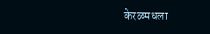केरळमधला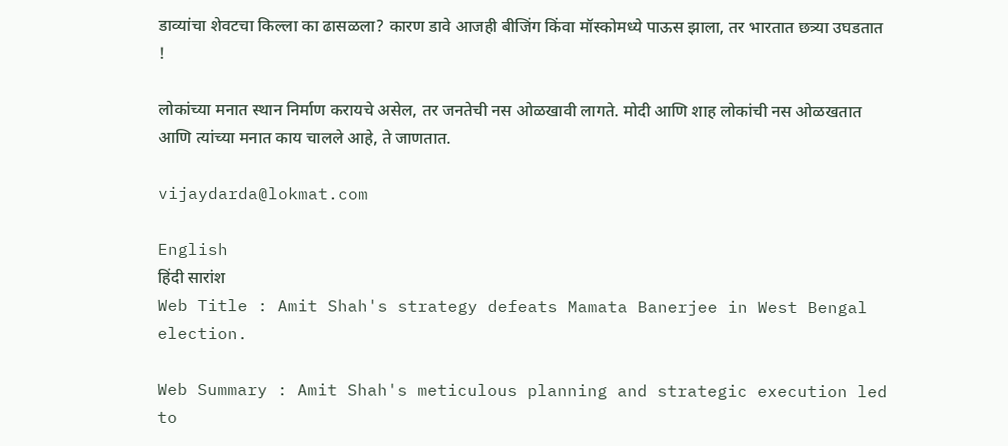डाव्यांचा शेवटचा किल्ला का ढासळला? कारण डावे आजही बीजिंग किंवा मॉस्कोमध्ये पाऊस झाला, तर भारतात छत्र्या उघडतात !

लोकांच्या मनात स्थान निर्माण करायचे असेल, तर जनतेची नस ओळखावी लागते. मोदी आणि शाह लोकांची नस ओळखतात आणि त्यांच्या मनात काय चालले आहे, ते जाणतात.

vijaydarda@lokmat.com

English
हिंदी सारांश
Web Title : Amit Shah's strategy defeats Mamata Banerjee in West Bengal election.

Web Summary : Amit Shah's meticulous planning and strategic execution led to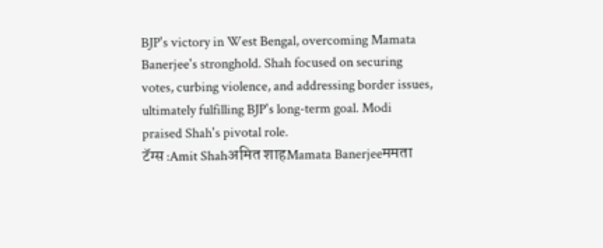BJP's victory in West Bengal, overcoming Mamata Banerjee's stronghold. Shah focused on securing votes, curbing violence, and addressing border issues, ultimately fulfilling BJP's long-term goal. Modi praised Shah's pivotal role.
टॅग्स :Amit Shahअमित शाहMamata Banerjeeममता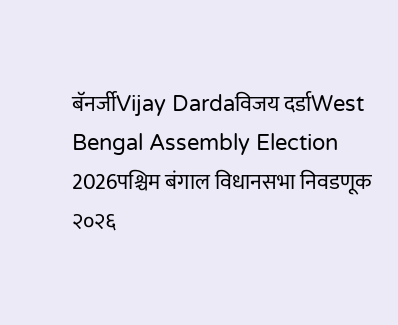बॅनर्जीVijay Dardaविजय दर्डाWest Bengal Assembly Election 2026पश्चिम बंगाल विधानसभा निवडणूक २०२६